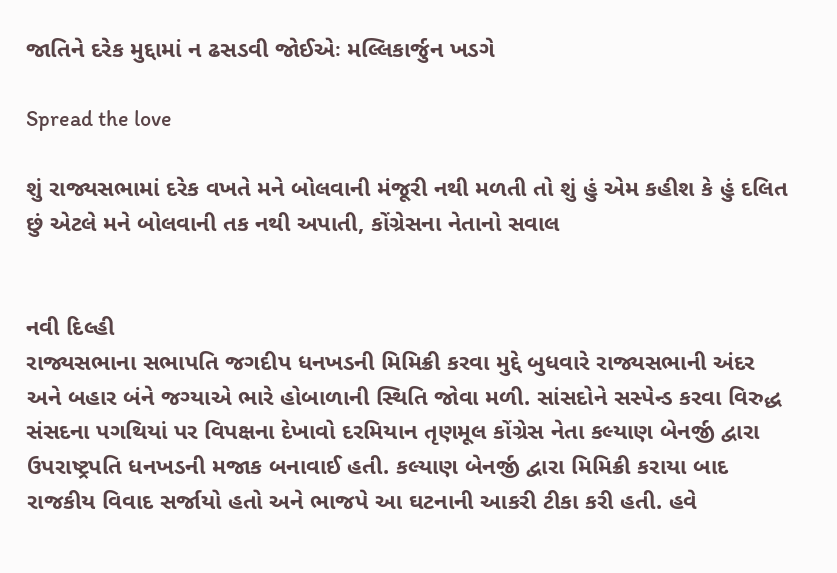જાતિને દરેક મુદ્દામાં ન ઢસડવી જોઈએઃ મલ્લિકાર્જુન ખડગે

Spread the love

શું રાજ્યસભામાં દરેક વખતે મને બોલવાની મંજૂરી નથી મળતી તો શું હું એમ કહીશ કે હું દલિત છું એટલે મને બોલવાની તક નથી અપાતી, કોંગ્રેસના નેતાનો સવાલ


નવી દિલ્હી
રાજ્યસભાના સભાપતિ જગદીપ ધનખડની મિમિક્રી કરવા મુદ્દે બુધવારે રાજ્યસભાની અંદર અને બહાર બંને જગ્યાએ ભારે હોબાળાની સ્થિતિ જોવા મળી. સાંસદોને સસ્પેન્ડ કરવા વિરુદ્ધ સંસદના પગથિયાં પર વિપક્ષના દેખાવો દરમિયાન તૃણમૂલ કોંગ્રેસ નેતા કલ્યાણ બેનર્જી દ્વારા ઉપરાષ્ટ્રપતિ ધનખડની મજાક બનાવાઈ હતી. કલ્યાણ બેનર્જી દ્વારા મિમિક્રી કરાયા બાદ રાજકીય વિવાદ સર્જાયો હતો અને ભાજપે આ ઘટનાની આકરી ટીકા કરી હતી. હવે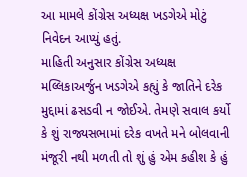આ મામલે કોંગ્રેસ અધ્યક્ષ ખડગેએ મોટું નિવેદન આપ્યું હતું.
માહિતી અનુસાર કોંગ્રેસ અધ્યક્ષ મલ્લિકાઅર્જુન ખડગેએ કહ્યું કે જાતિને દરેક મુદ્દામાં ઢસડવી ન જોઈએ. તેમણે સવાલ કર્યો કે શું રાજ્યસભામાં દરેક વખતે મને બોલવાની મંજૂરી નથી મળતી તો શું હું એમ કહીશ કે હું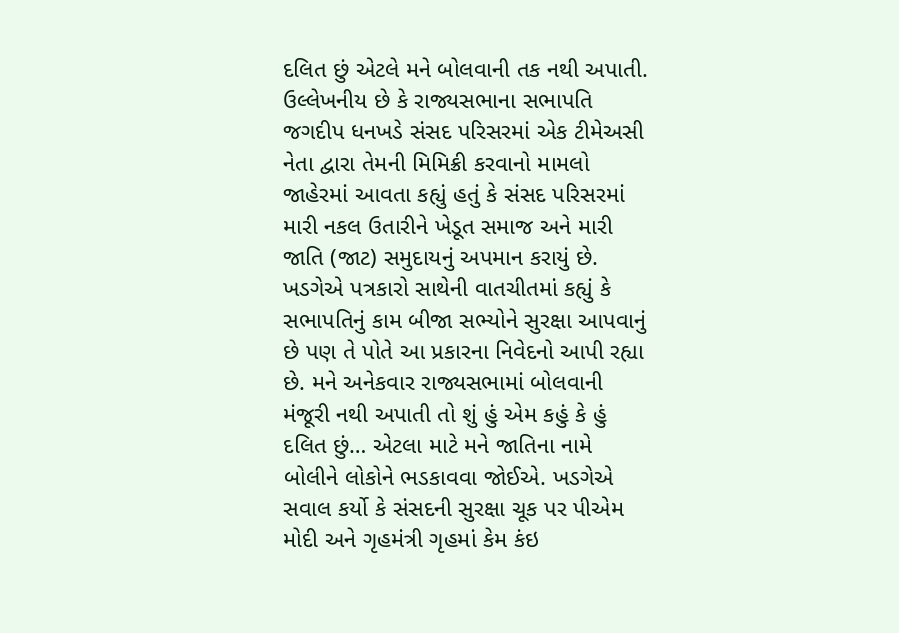દલિત છું એટલે મને બોલવાની તક નથી અપાતી. ઉલ્લેખનીય છે કે રાજ્યસભાના સભાપતિ જગદીપ ધનખડે સંસદ પરિસરમાં એક ટીમેઅસી નેતા દ્વારા તેમની મિમિક્રી કરવાનો મામલો જાહેરમાં આવતા કહ્યું હતું કે સંસદ પરિસરમાં મારી નકલ ઉતારીને ખેડૂત સમાજ અને મારી જાતિ (જાટ) સમુદાયનું અપમાન કરાયું છે.
ખડગેએ પત્રકારો સાથેની વાતચીતમાં કહ્યું કે સભાપતિનું કામ બીજા સભ્યોને સુરક્ષા આપવાનું છે પણ તે પોતે આ પ્રકારના નિવેદનો આપી રહ્યા છે. મને અનેકવાર રાજ્યસભામાં બોલવાની મંજૂરી નથી અપાતી તો શું હું એમ કહું કે હું દલિત છું… એટલા માટે મને જાતિના નામે બોલીને લોકોને ભડકાવવા જોઈએ. ખડગેએ સવાલ કર્યો કે સંસદની સુરક્ષા ચૂક પર પીએમ મોદી અને ગૃહમંત્રી ગૃહમાં કેમ કંઇ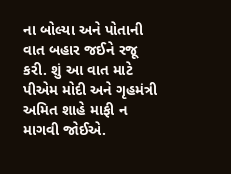ના બોલ્યા અને પોતાની વાત બહાર જઈને રજૂ કરી. શું આ વાત માટે પીએમ મોદી અને ગૃહમંત્રી અમિત શાહે માફી ન માગવી જોઈએ.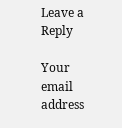Leave a Reply

Your email address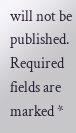will not be published. Required fields are marked *